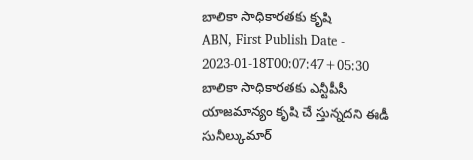బాలికా సాధికారతకు కృషి
ABN, First Publish Date - 2023-01-18T00:07:47+05:30
బాలికా సాధికారతకు ఎన్టీపీసీ యాజమాన్యం కృషి చే స్తున్నదని ఈడీ సునీల్కుమార్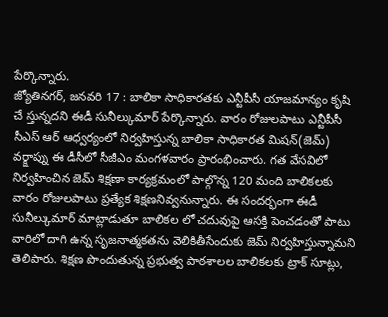పేర్కొన్నారు.
జ్యోతినగర్, జనవరి 17 : బాలికా సాధికారతకు ఎన్టీపీసీ యాజమాన్యం కృషి చే స్తున్నదని ఈడీ సునీల్కుమార్ పేర్కొన్నారు. వారం రోజులపాటు ఎన్టీపీసీ సీఎస్ ఆర్ ఆధ్వర్యంలో నిర్వహిస్తున్న బాలికా సాధికారత మిషన్(జెమ్) వర్క్షాప్ను ఈ డీసీలో సీజీఎం మంగళవారం ప్రారంభించారు. గత వేసవిలో నిర్వహించిన జెమ్ శిక్షణా కార్యక్రమంలో పాల్గొన్న 120 మంది బాలికలకు వారం రోజులపాటు ప్రత్యేక శిక్షణనివ్వనున్నారు. ఈ సందర్భంగా ఈడీ సునీల్కుమార్ మాట్లాడుతూ బాలికల లో చదువుపై ఆసక్తి పెంచడంతో పాటు వారిలో దాగి ఉన్న సృజనాత్మకతను వెలికితీసేందుకు జెమ్ నిర్వహిస్తున్నామని తెలిపారు. శిక్షణ పొందుతున్న ప్రభుత్వ పాఠశాలల బాలికలకు ట్రాక్ సూట్లు,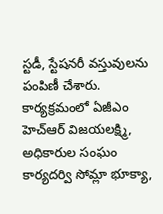స్టడీ, స్టేషనరీ వస్తువులను పంపిణీ చేశారు. కార్యక్రమంలో ఏజీఎం హెచ్ఆర్ విజయలక్ష్మి, అధికారుల సంఘం కార్యదర్వి సోమ్లా భూక్యా,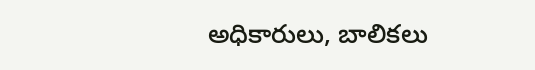అధికారులు, బాలికలు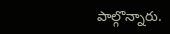పాల్గొన్నారు.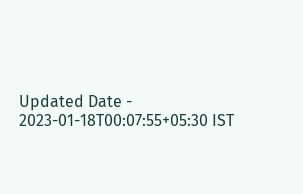Updated Date - 2023-01-18T00:07:55+05:30 IST